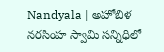Nandyala | అహోబిళ నరసింహ స్వామి సన్నిధిలో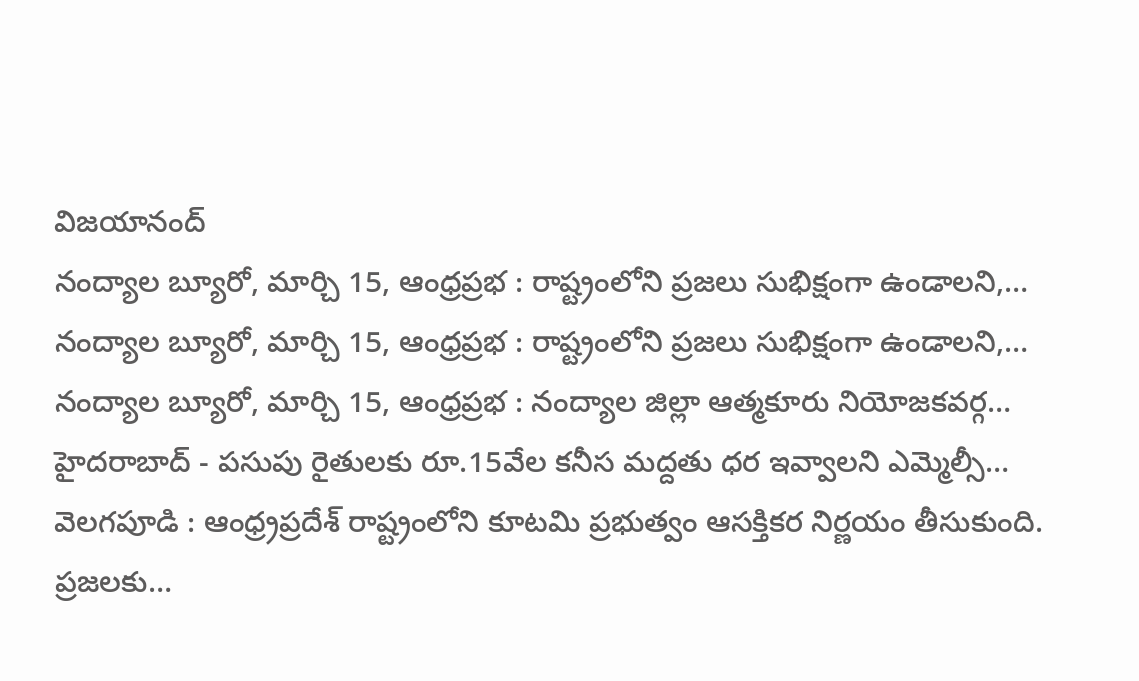విజయానంద్
నంద్యాల బ్యూరో, మార్చి 15, ఆంధ్రప్రభ : రాష్ట్రంలోని ప్రజలు సుభిక్షంగా ఉండాలని,…
నంద్యాల బ్యూరో, మార్చి 15, ఆంధ్రప్రభ : రాష్ట్రంలోని ప్రజలు సుభిక్షంగా ఉండాలని,…
నంద్యాల బ్యూరో, మార్చి 15, ఆంధ్రప్రభ : నంద్యాల జిల్లా ఆత్మకూరు నియోజకవర్గ…
హైదరాబాద్ - పసుపు రైతులకు రూ.15వేల కనీస మద్దతు ధర ఇవ్వాలని ఎమ్మెల్సీ…
వెలగపూడి : ఆంధ్ర్రప్రదేశ్ రాష్ట్రంలోని కూటమి ప్రభుత్వం ఆసక్తికర నిర్ణయం తీసుకుంది. ప్రజలకు…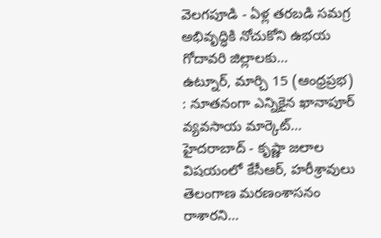వెలగపూడి - ఏళ్ల తరబడి సమగ్ర అభివృద్ధికి నోచుకోని ఉభయ గోదావరి జిల్లాలకు…
ఉట్నూర్, మార్చి 15 (ఆంధ్రప్రభ) : నూతనంగా ఎన్నికైన ఖానాపూర్ వ్యవసాయ మార్కెట్…
హైదరాబాద్ - కృష్ణా జలాల విషయంలో కేసీఆర్, హరీశ్రావులు తెలంగాణ మరణంశాసనం రాశారని…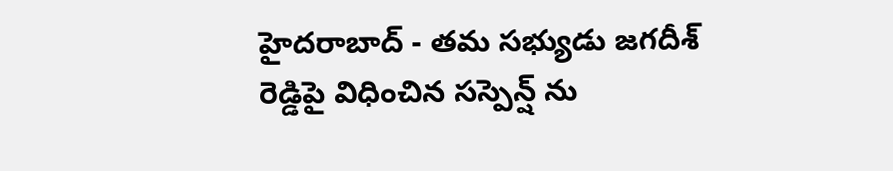హైదరాబాద్ - తమ సభ్యుడు జగదీశ్ రెడ్డిపై విధించిన సస్పెన్ష్ ను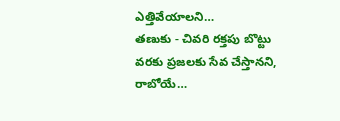ఎత్తివేయాలని…
తణుకు - చివరి రక్తపు బొట్టు వరకు ప్రజలకు సేవ చేస్తానని, రాబోయే…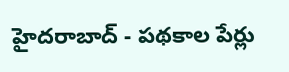హైదరాబాద్ - పథకాల పేర్లు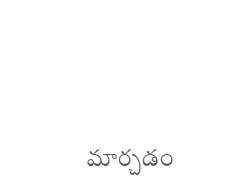మార్చడం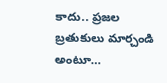కాదు.. ప్రజల బ్రతుకులు మార్చండి అంటూ…